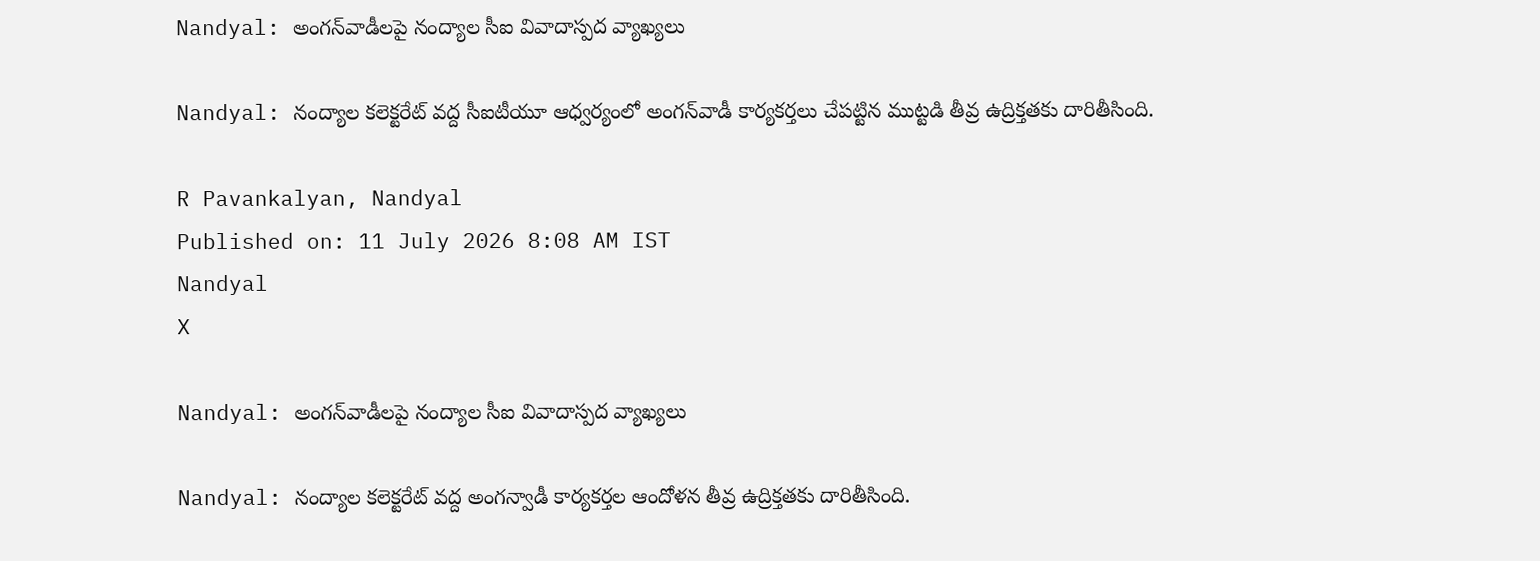Nandyal: అంగన్‌వాడీలపై నంద్యాల సీఐ వివాదాస్పద వ్యాఖ్యలు

Nandyal: నంద్యాల కలెక్టరేట్ వద్ద సీఐటీయూ ఆధ్వర్యంలో అంగన్‌వాడీ కార్యకర్తలు చేపట్టిన ముట్టడి తీవ్ర ఉద్రిక్తతకు దారితీసింది.

R Pavankalyan, Nandyal
Published on: 11 July 2026 8:08 AM IST
Nandyal
X

Nandyal: అంగన్‌వాడీలపై నంద్యాల సీఐ వివాదాస్పద వ్యాఖ్యలు

Nandyal: నంద్యాల కలెక్టరేట్ వద్ద అంగన్వాడీ కార్యకర్తల ఆందోళన తీవ్ర ఉద్రిక్తతకు దారితీసింది.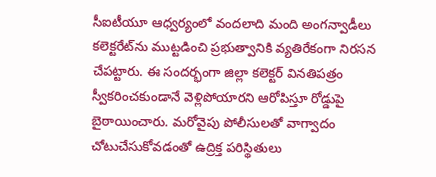సీఐటీయూ ఆధ్వర్యంలో వందలాది మంది అంగన్వాడీలు కలెక్టరేట్‌ను ముట్టడించి ప్రభుత్వానికి వ్యతిరేకంగా నిరసన చేపట్టారు. ఈ సందర్భంగా జిల్లా కలెక్టర్ వినతిపత్రం స్వీకరించకుండానే వెళ్లిపోయారని ఆరోపిస్తూ రోడ్డుపై బైఠాయించారు. మరోవైపు పోలీసులతో వాగ్వాదం చోటుచేసుకోవడంతో ఉద్రిక్త పరిస్థితులు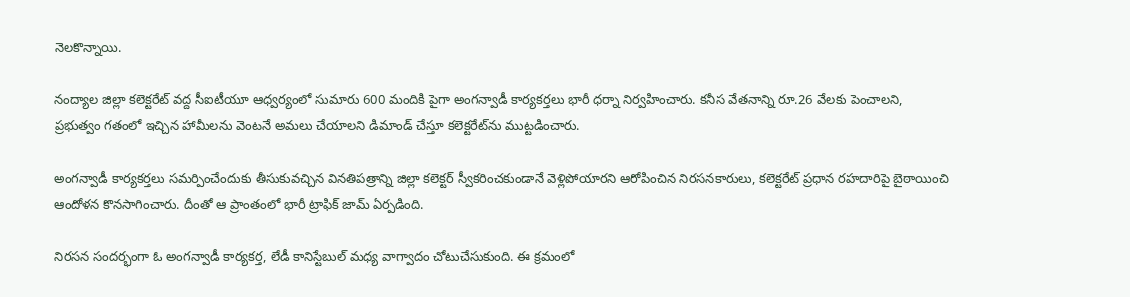నెలకొన్నాయి.

నంద్యాల జిల్లా కలెక్టరేట్ వద్ద సీఐటీయూ ఆధ్వర్యంలో సుమారు 600 మందికి పైగా అంగన్వాడీ కార్యకర్తలు భారీ ధర్నా నిర్వహించారు. కనీస వేతనాన్ని రూ.26 వేలకు పెంచాలని, ప్రభుత్వం గతంలో ఇచ్చిన హామీలను వెంటనే అమలు చేయాలని డిమాండ్ చేస్తూ కలెక్టరేట్‌ను ముట్టడించారు.

అంగన్వాడీ కార్యకర్తలు సమర్పించేందుకు తీసుకువచ్చిన వినతిపత్రాన్ని జిల్లా కలెక్టర్ స్వీకరించకుండానే వెళ్లిపోయారని ఆరోపించిన నిరసనకారులు, కలెక్టరేట్ ప్రధాన రహదారిపై బైఠాయించి ఆందోళన కొనసాగించారు. దీంతో ఆ ప్రాంతంలో భారీ ట్రాఫిక్ జామ్ ఏర్పడింది.

నిరసన సందర్భంగా ఓ అంగన్వాడీ కార్యకర్త, లేడీ కానిస్టేబుల్ మధ్య వాగ్వాదం చోటుచేసుకుంది. ఈ క్రమంలో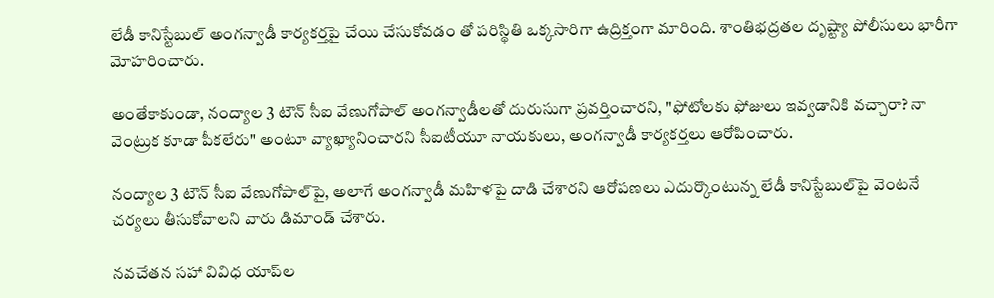లేడీ కానిస్టేబుల్ అంగన్వాడీ కార్యకర్తపై చేయి చేసుకోవడం తో పరిస్థితి ఒక్కసారిగా ఉద్రిక్తంగా మారింది. శాంతిభద్రతల దృష్ట్యా పోలీసులు భారీగా మోహరించారు.

అంతేకాకుండా, నంద్యాల 3 టౌన్ సీఐ వేణుగోపాల్ అంగన్వాడీలతో దురుసుగా ప్రవర్తించారని, "ఫోటోలకు ఫోజులు ఇవ్వడానికి వచ్చారా? నా వెంట్రుక కూడా పీకలేరు" అంటూ వ్యాఖ్యానించారని సీఐటీయూ నాయకులు, అంగన్వాడీ కార్యకర్తలు ఆరోపించారు.

నంద్యాల 3 టౌన్ సీఐ వేణుగోపాల్‌పై, అలాగే అంగన్వాడీ మహిళపై దాడి చేశారని ఆరోపణలు ఎదుర్కొంటున్న లేడీ కానిస్టేబుల్‌పై వెంటనే చర్యలు తీసుకోవాలని వారు డిమాండ్ చేశారు.

నవచేతన సహా వివిధ యాప్‌ల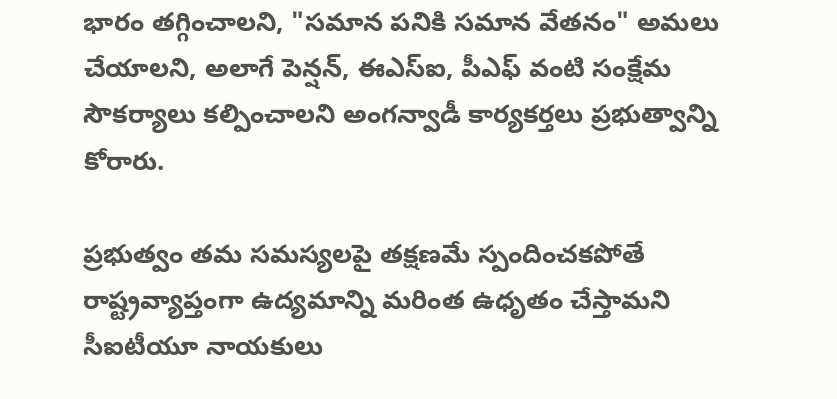భారం తగ్గించాలని, "సమాన పనికి సమాన వేతనం" అమలు చేయాలని, అలాగే పెన్షన్, ఈఎస్‌ఐ, పీఎఫ్ వంటి సంక్షేమ సౌకర్యాలు కల్పించాలని అంగన్వాడీ కార్యకర్తలు ప్రభుత్వాన్ని కోరారు.

ప్రభుత్వం తమ సమస్యలపై తక్షణమే స్పందించకపోతే రాష్ట్రవ్యాప్తంగా ఉద్యమాన్ని మరింత ఉధృతం చేస్తామని సీఐటీయూ నాయకులు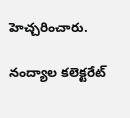హెచ్చరించారు.

నంద్యాల కలెక్టరేట్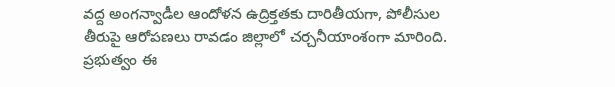వద్ద అంగన్వాడీల ఆందోళన ఉద్రిక్తతకు దారితీయగా, పోలీసుల తీరుపై ఆరోపణలు రావడం జిల్లాలో చర్చనీయాంశంగా మారింది. ప్రభుత్వం ఈ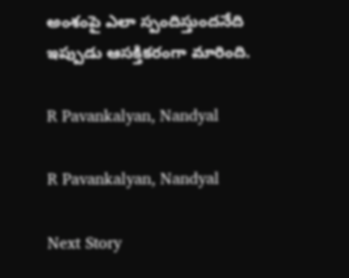అంశంపై ఎలా స్పందిస్తుందనేది ఇప్పుడు ఆసక్తికరంగా మారింది.

R Pavankalyan, Nandyal

R Pavankalyan, Nandyal

Next Story